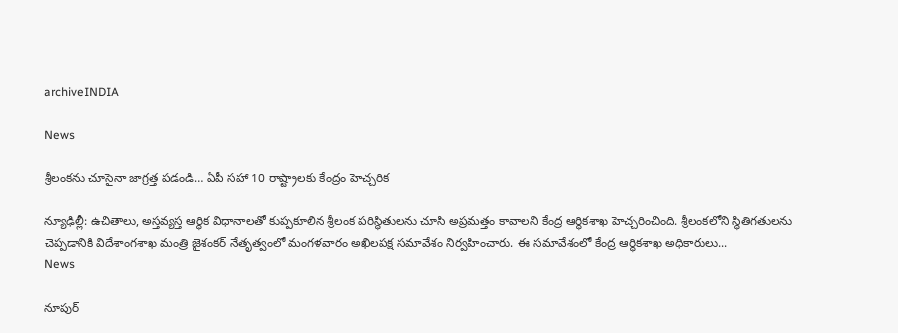archiveINDIA

News

శ్రీలంకను చూసైనా జాగ్రత్త పడండి… ఏపీ సహా 10 రాష్ట్రాలకు కేంద్రం హెచ్చరిక

న్యూఢిల్లీ: ఉచితాలు, అస్తవ్యస్త ఆర్థిక విధానాలతో కుప్పకూలిన శ్రీలంక పరిస్థితులను చూసి అప్రమత్తం కావాలని కేంద్ర ఆర్థికశాఖ హెచ్చరించింది. శ్రీలంకలోని స్థితిగతులను చెప్పడానికి విదేశాంగశాఖ మంత్రి జైశంకర్‌ నేతృత్వంలో మంగళవారం అఖిలపక్ష సమావేశం నిర్వహించారు. ఈ సమావేశంలో కేంద్ర ఆర్థికశాఖ అధికారులు...
News

నూపుర్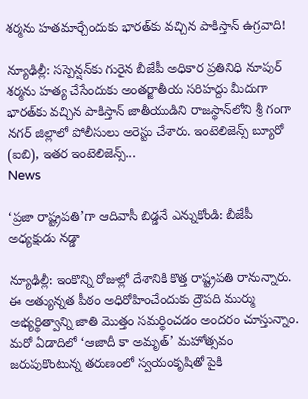శర్మను హతమార్చేందుకు భారత్‌కు వచ్చిన పాకిస్తాన్ ఉగ్రవాది!

న్యూఢిల్లీ: సస్పెన్షన్‌కు గురైన బీజేపీ అధికార ప్రతినిధి నూపుర్‌ శర్మను హ‌త్య చేసేందుకు అంతర్జాతీయ సరిహద్దు మీదుగా భారత్‌కు వచ్చిన పాకిస్తాన్ జాతీయుడిని రాజస్థాన్‌లోని శ్రీ గంగా నగర్ జిల్లాలో పోలీసులు అరెస్టు చేశారు. ఇంటెలిజెన్స్ బ్యూరో (ఐబి), ఇతర ఇంటెలిజెన్స్...
News

‘ప్రజా రాష్ట్రపతి’గా ఆదివాసీ బిడ్డనే ఎన్నుకోండి: బీజేపీ అధ్యక్షుడు నడ్డా

న్యూఢిల్లీ: ఇంకొన్ని రోజుల్లో దేశానికి కొత్త రాష్ట్రపతి రానున్నారు. ఈ అత్యున్నత పీఠం అధిరోహించేందుకు ద్రౌపది ముర్ము అభ్యర్థిత్వాన్ని జాతి మొత్తం సమర్థించడం అందరం చూస్తున్నాం. మరో ఏడాదిలో ‘ఆజాదీ కా అమృత్‌’ మహోత్సవం జరుపుకొంటున్న తరుణంలో స్వయంకృషితో పైకి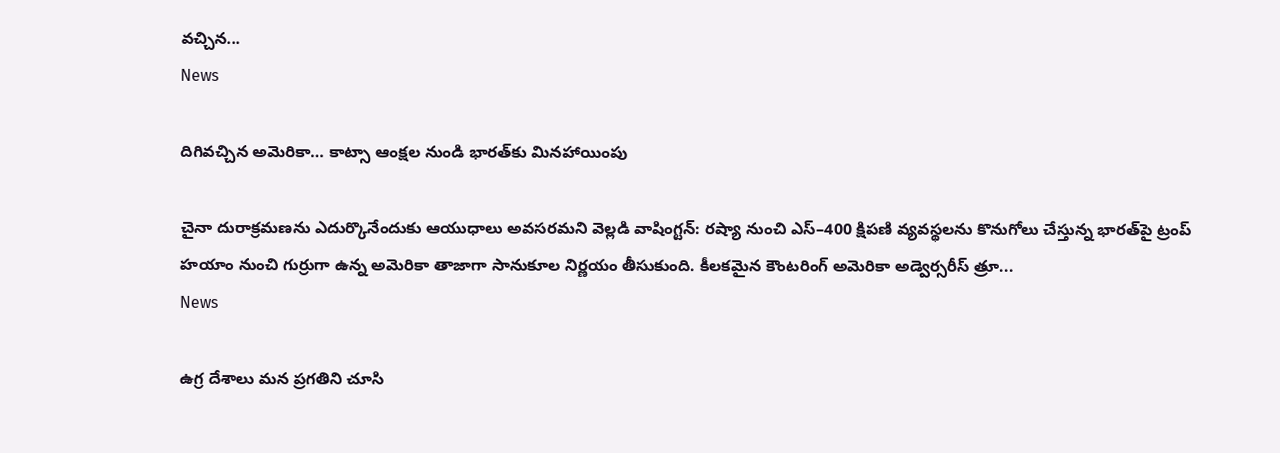వచ్చిన...
News

దిగివచ్చిన అమెరికా… కాట్సా ఆంక్షల నుండి భారత్‌కు మినహాయింపు

చైనా దురాక్రమణను ఎదుర్కొనేందుకు ఆయుధాలు అవసరమని వెల్లడి వాషింగ్ట‌న్‌: రష్యా నుంచి ఎస్‌–400 క్షిపణి వ్యవస్థలను కొనుగోలు చేస్తున్న భారత్‌పై ట్రంప్‌ హయాం నుంచి గుర్రుగా ఉన్న అమెరికా తాజాగా సానుకూల నిర్ణయం తీసుకుంది. కీలకమైన కౌంటరింగ్‌ అమెరికా అడ్వెర్సరీస్‌ త్రూ...
News

ఉగ్ర దేశాలు మన ప్రగతిని చూసి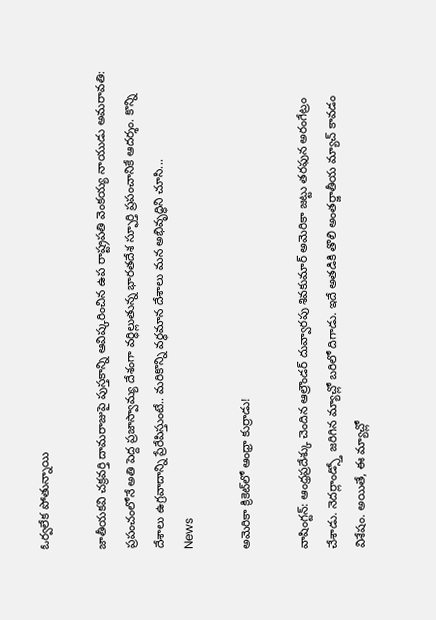ఓర్వలేక పోతున్నాయి

జాతీయకవి చక్రవర్తి దామరాజుపై పుస్తకాన్ని ఆవిష్కరించిన ఉప రాష్ట్రపతి వెంకయ్య నాయుడు అమ‌రావ‌తి: ప్రపంచంలోనే అతి పెద్ద ప్రజాస్వామ్య దేశంగా వర్ధిల్లుతున్న భారతదేశ స్ఫూర్తి ప్రపంచానికే ఆదర్శం. కొన్ని దేశాలు ఉగ్రవాదాన్ని ప్రేరేపిస్తుంటే.. మరికొన్ని వర్ధమాన దేశాలు మన అభివృద్ధిని చూసి...
News

అమెరికా క్రికెట్‌లో ఆంధ్రా కుర్రాడు!

వాషింగ్ట‌న్‌: ఆంధ్రప్రదేశ్కు చెందిన ఆల్రౌండర్ దువ్వారపు శివకుమార్ అమెరికా జట్టు తరఫున అరంగేట్రం చేశాడు. నెదర్లాండ్స్తో జరిగిన మ్యాచ్లో బరిలో దిగాడు. ఇదే అతడికి తొలి అంతర్జాతీయ మ్యాచ్ కావడం విశేషం. అయితే, ఈ మ్యాచ్లో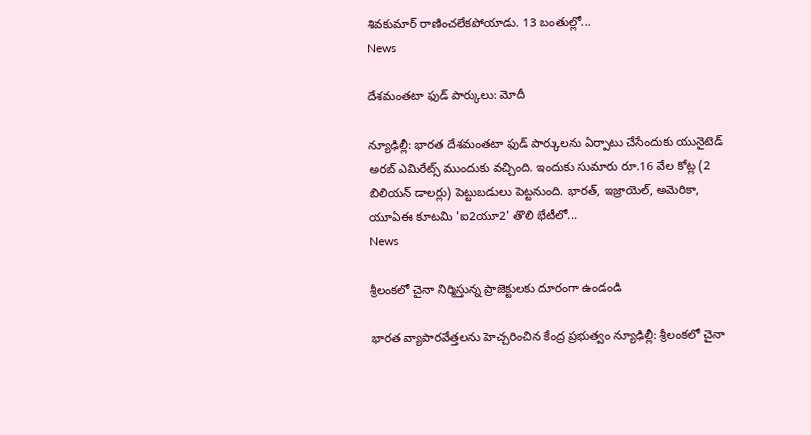శివ‌కుమార్ రాణించలేకపోయాడు. 13 బంతుల్లో...
News

దేశమంతటా ఫుడ్ పార్కులు: మోదీ

న్యూఢిల్లీ: భారత దేశమంతటా ఫుడ్‌ పార్కులను ఏర్పాటు చేసేందుకు యునైటెడ్‌ అరబ్‌ ఎమిరేట్స్‌ ముందుకు వచ్చింది. ఇందుకు సుమారు రూ.16 వేల కోట్ల (2 బిలియన్‌ డాలర్లు) పెట్టుబడులు పెట్టనుంది. భారత్‌, ఇజ్రాయెల్‌, అమెరికా, యూఏఈ కూటమి 'ఐ2యూ2' తొలి భేటీలో...
News

శ్రీలంకలో చైనా నిర్మిస్తున్న ప్రాజెక్టులకు దూరంగా ఉండండి

భారత వ్యాపారవేత్తలను హెచ్చరించిన కేంద్ర ప్రభుత్వం న్యూఢిల్లీ: శ్రీలంకలో చైనా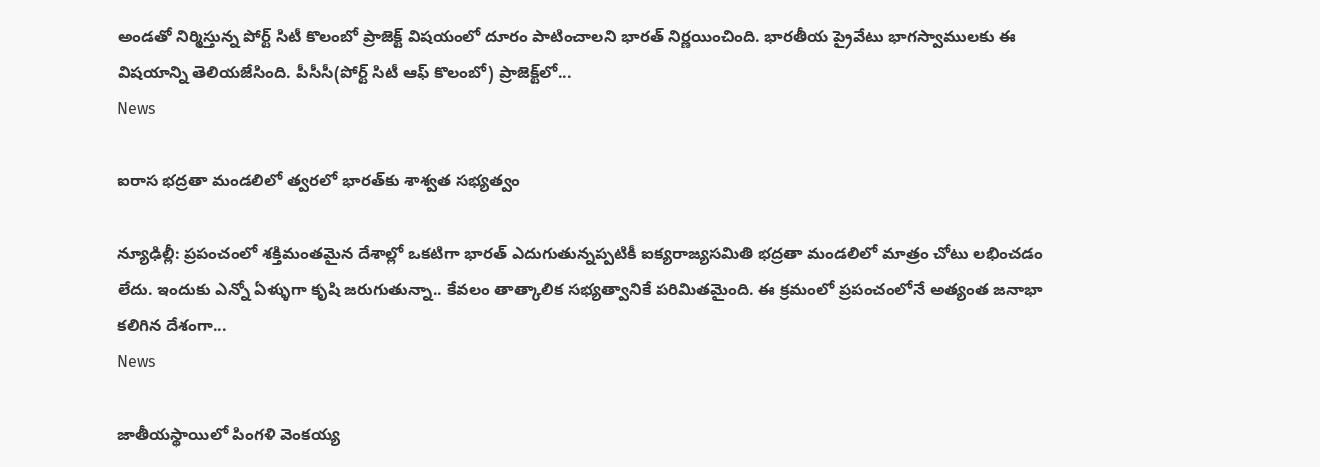అండతో నిర్మిస్తున్న పోర్ట్ సిటీ కొలంబో ప్రాజెక్ట్‌ విషయంలో దూరం పాటించాలని భారత్ నిర్ణయించింది. భారతీయ ప్రైవేటు భాగస్వాములకు ఈ విషయాన్ని తెలియజేసింది. పీసీసీ(పోర్ట్ సిటీ ఆఫ్ కొలంబో) ప్రాజెక్ట్‌లో...
News

ఐరాస భద్రతా మండలిలో త్వరలో భార‌త్‌కు శాశ్వత సభ్యత్వం

న్యూఢిల్లీ: ప్రపంచంలో శక్తిమంతమైన దేశాల్లో ఒకటిగా భారత్‌ ఎదుగుతున్నప్పటికీ ఐక్యరాజ్యసమితి భద్రతా మండలిలో మాత్రం చోటు లభించడం లేదు. ఇందుకు ఎన్నో ఏళ్ళుగా కృషి జరుగుతున్నా.. కేవలం తాత్కాలిక సభ్యత్వానికే పరిమితమైంది. ఈ క్రమంలో ప్రపంచంలోనే అత్యంత జనాభా కలిగిన దేశంగా...
News

జాతీయస్థాయిలో పింగళి వెంకయ్య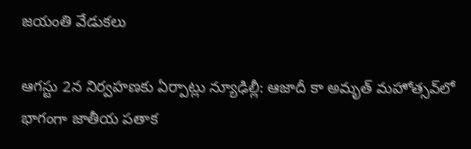జయంతి వేడుకలు

ఆగస్టు 2న నిర్వహణకు ఏర్పాట్లు న్యూఢిల్లీ: ఆజాదీ కా అమృత్‌ మహోత్సవ్‌లో భాగంగా జాతీయ పతాక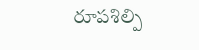రూపశిల్పి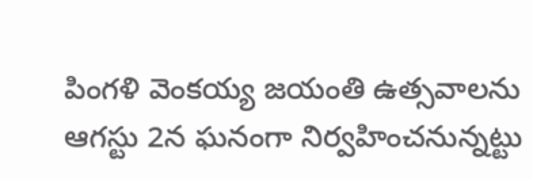పింగళి వెంకయ్య జయంతి ఉత్సవాలను ఆగస్టు 2న ఘనంగా నిర్వహించనున్నట్టు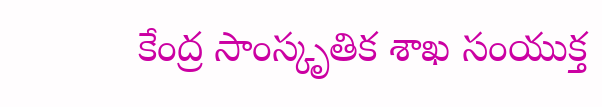కేంద్ర సాంస్కృతిక శాఖ సంయుక్త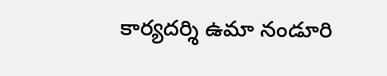కార్యదర్శి ఉమా నండూరి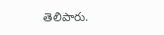తెలిపారు.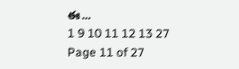ఈ...
1 9 10 11 12 13 27
Page 11 of 27